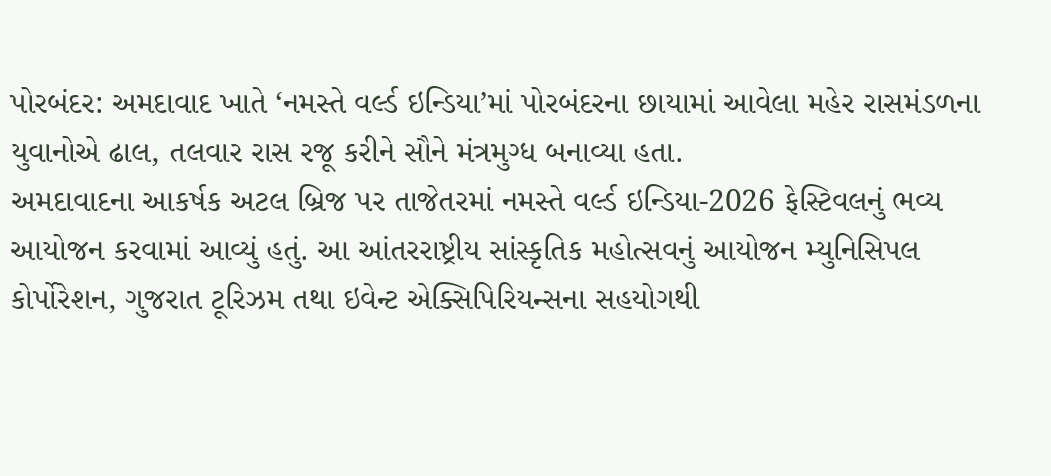પોરબંદર: અમદાવાદ ખાતે ‘નમસ્તે વર્લ્ડ ઇન્ડિયા’માં પોરબંદરના છાયામાં આવેલા મહેર રાસમંડળના યુવાનોએ ઢાલ, તલવાર રાસ રજૂ કરીને સૌને મંત્રમુગ્ધ બનાવ્યા હતા.
અમદાવાદના આકર્ષક અટલ બ્રિજ પર તાજેતરમાં નમસ્તે વર્લ્ડ ઇન્ડિયા-2026 ફેસ્ટિવલનું ભવ્ય આયોજન કરવામાં આવ્યું હતું. આ આંતરરાષ્ટ્રીય સાંસ્કૃતિક મહોત્સવનું આયોજન મ્યુનિસિપલ કોર્પોરેશન, ગુજરાત ટૂરિઝમ તથા ઇવેન્ટ એક્સિપિરિયન્સના સહયોગથી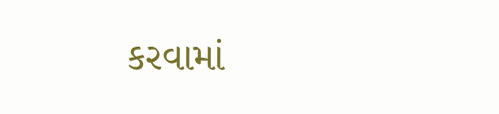કરવામાં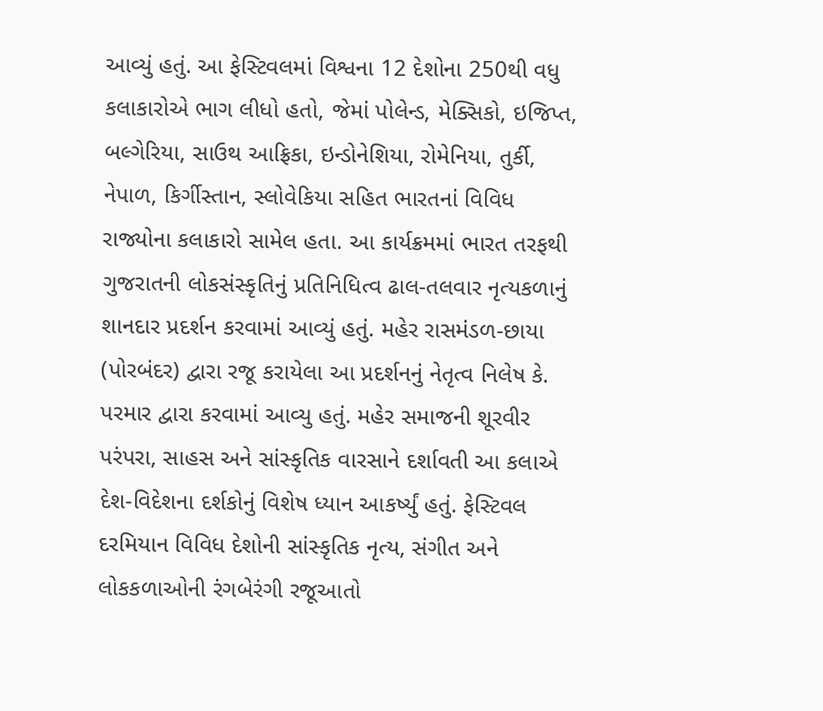આવ્યું હતું. આ ફેસ્ટિવલમાં વિશ્વના 12 દેશોના 250થી વધુ કલાકારોએ ભાગ લીધો હતો, જેમાં પોલેન્ડ, મેક્સિકો, ઇજિપ્ત, બલ્ગેરિયા, સાઉથ આફ્રિકા, ઇન્ડોનેશિયા, રોમેનિયા, તુર્કી, નેપાળ, કિર્ગીસ્તાન, સ્લોવેકિયા સહિત ભારતનાં વિવિધ રાજ્યોના કલાકારો સામેલ હતા. આ કાર્યક્રમમાં ભારત તરફથી ગુજરાતની લોકસંસ્કૃતિનું પ્રતિનિધિત્વ ઢાલ-તલવાર નૃત્યકળાનું શાનદાર પ્રદર્શન કરવામાં આવ્યું હતું. મહેર રાસમંડળ-છાયા (પોરબંદર) દ્વારા રજૂ કરાયેલા આ પ્રદર્શનનું નેતૃત્વ નિલેષ કે. પરમાર દ્વારા કરવામાં આવ્યુ હતું. મહેર સમાજની શૂરવીર પરંપરા, સાહસ અને સાંસ્કૃતિક વારસાને દર્શાવતી આ કલાએ દેશ-વિદેશના દર્શકોનું વિશેષ ધ્યાન આકર્ષ્યું હતું. ફેસ્ટિવલ દરમિયાન વિવિધ દેશોની સાંસ્કૃતિક નૃત્ય, સંગીત અને લોકકળાઓની રંગબેરંગી રજૂઆતો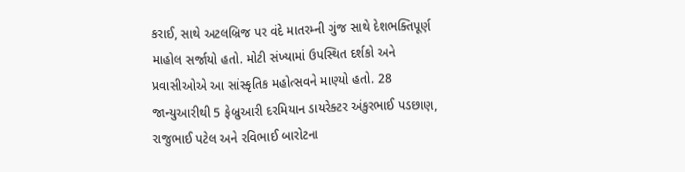કરાઈ, સાથે અટલબ્રિજ પર વંદે માતરમ્ની ગુંજ સાથે દેશભક્તિપૂર્ણ માહોલ સર્જાયો હતો. મોટી સંખ્યામાં ઉપસ્થિત દર્શકો અને પ્રવાસીઓએ આ સાંસ્કૃતિક મહોત્સવને માણ્યો હતો. 28 જાન્યુઆરીથી 5 ફેબ્રુઆરી દરમિયાન ડાયરેક્ટર અંકુરભાઈ પડછાણ, રાજુભાઈ પટેલ અને રવિભાઈ બારોટના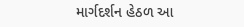માર્ગદર્શન હેઠળ આ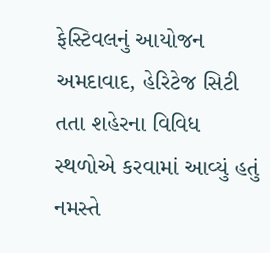ફેસ્ટિવલનું આયોજન અમદાવાદ, હેરિટેજ સિટી તતા શહેરના વિવિધ સ્થળોએ કરવામાં આવ્યું હતું નમસ્તે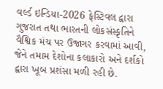વર્લ્ડ ઇન્ડિયા-2026 ફેસ્ટિવલ દ્વારા ગુજરાત તથા ભારતની લોકસંસ્કૃતિને વૈશ્વિક મંચ પર ઉજાગર કરવામાં આવી, જેને તમામ દેશોના કલાકારો અને દર્શકો દ્વારા ખૂબ પ્રશંસા મળી રહી છે.